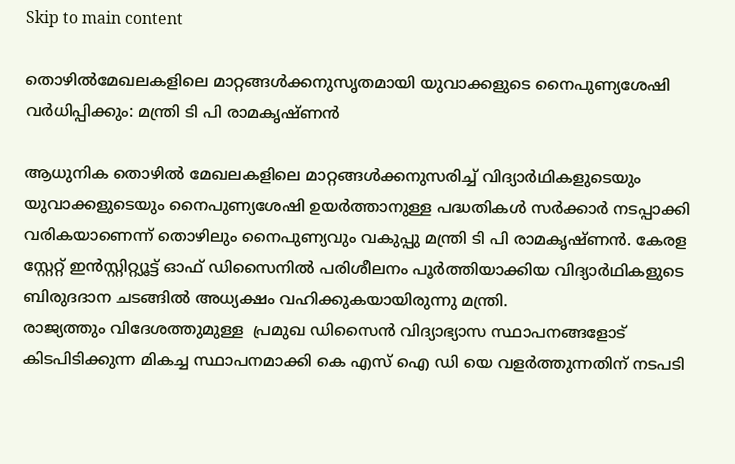Skip to main content

തൊഴില്‍മേഖലകളിലെ മാറ്റങ്ങള്‍ക്കനുസൃതമായി യുവാക്കളുടെ നൈപുണ്യശേഷി വര്‍ധിപ്പിക്കും: മന്ത്രി ടി പി രാമകൃഷ്ണന്‍

ആധുനിക തൊഴില്‍ മേഖലകളിലെ മാറ്റങ്ങള്‍ക്കനുസരിച്ച് വിദ്യാര്‍ഥികളുടെയും  യുവാക്കളുടെയും നൈപുണ്യശേഷി ഉയര്‍ത്താനുള്ള പദ്ധതികള്‍ സര്‍ക്കാര്‍ നടപ്പാക്കി വരികയാണെന്ന് തൊഴിലും നൈപുണ്യവും വകുപ്പു മന്ത്രി ടി പി രാമകൃഷ്ണന്‍. കേരള സ്റ്റേറ്റ് ഇന്‍സ്റ്റിറ്റ്യൂട്ട് ഓഫ് ഡിസൈനില്‍ പരിശീലനം പൂര്‍ത്തിയാക്കിയ വിദ്യാര്‍ഥികളുടെ ബിരുദദാന ചടങ്ങില്‍ അധ്യക്ഷം വഹിക്കുകയായിരുന്നു മന്ത്രി.
രാജ്യത്തും വിദേശത്തുമുള്ള  പ്രമുഖ ഡിസൈന്‍ വിദ്യാഭ്യാസ സ്ഥാപനങ്ങളോട് കിടപിടിക്കുന്ന മികച്ച സ്ഥാപനമാക്കി കെ എസ് ഐ ഡി യെ വളര്‍ത്തുന്നതിന് നടപടി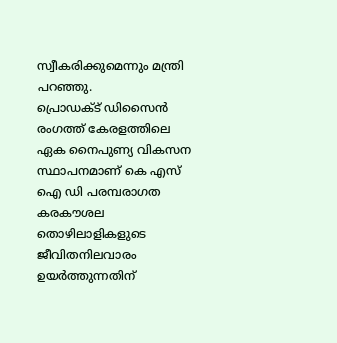സ്വീകരിക്കുമെന്നും മന്ത്രി പറഞ്ഞു.
പ്രൊഡക്ട് ഡിസൈന്‍ രംഗത്ത് കേരളത്തിലെ ഏക നൈപുണ്യ വികസന സ്ഥാപനമാണ് കെ എസ് ഐ ഡി പരമ്പരാഗത കരകൗശല തൊഴിലാളികളുടെ ജീവിതനിലവാരം ഉയര്‍ത്തുന്നതിന്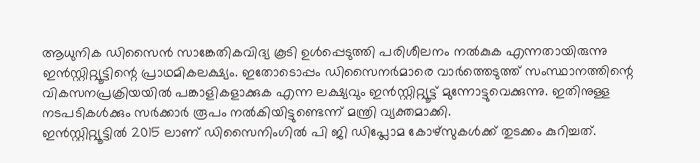ആധുനിക ഡിസൈന്‍ സാങ്കേതികവിദ്യ കൂടി ഉള്‍പ്പെടുത്തി പരിശീലനം നല്‍കുക എന്നതായിരുന്നു ഇന്‍സ്റ്റിറ്റ്യൂട്ടിന്റെ പ്രാഥമികലക്ഷ്യം. ഇതോടൊപ്പം ഡിസൈനര്‍മാരെ വാര്‍ത്തെടുത്ത് സംസ്ഥാനത്തിന്റെ വികസനപ്രക്രിയയില്‍ പങ്കാളികളാക്കുക എന്ന ലക്ഷ്യവും ഇന്‍സ്റ്റിറ്റ്യൂട്ട് മുന്നോട്ടുവെക്കുന്നു. ഇതിനുള്ള നടപടികള്‍ക്കും സര്‍ക്കാര്‍ രൂപം നല്‍കിയിട്ടുണ്ടെന്ന് മന്ത്രി വ്യക്തമാക്കി.
ഇന്‍സ്റ്റിറ്റ്യൂട്ടില്‍ 2015 ലാണ് ഡിസൈനിംഗില്‍ പി ജി ഡിപ്ലോമ കോഴ്സുകള്‍ക്ക് തുടക്കം കുറിച്ചത്.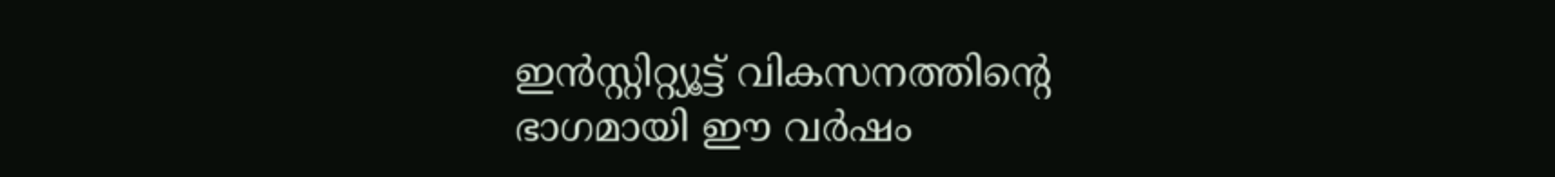ഇന്‍സ്റ്റിറ്റ്യൂട്ട് വികസനത്തിന്റെ ഭാഗമായി ഈ വര്‍ഷം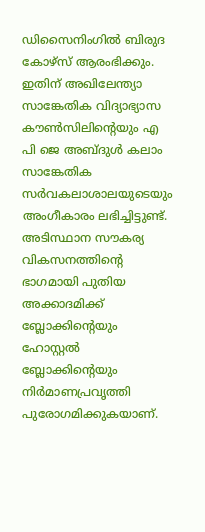ഡിസൈനിംഗില്‍ ബിരുദ കോഴ്സ് ആരംഭിക്കും. ഇതിന് അഖിലേന്ത്യാ സാങ്കേതിക വിദ്യാഭ്യാസ കൗണ്‍സിലിന്റെയും എ പി ജെ അബ്ദുള്‍ കലാം സാങ്കേതിക സര്‍വകലാശാലയുടെയും അംഗീകാരം ലഭിച്ചിട്ടുണ്ട്.
അടിസ്ഥാന സൗകര്യ വികസനത്തിന്റെ ഭാഗമായി പുതിയ അക്കാദമിക്ക് ബ്ലോക്കിന്റെയും ഹോസ്റ്റല്‍ ബ്ലോക്കിന്റെയും നിര്‍മാണപ്രവൃത്തി പുരോഗമിക്കുകയാണ്.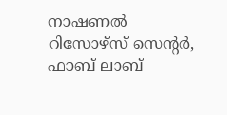നാഷണല്‍ റിസോഴ്സ് സെന്റര്‍, ഫാബ് ലാബ്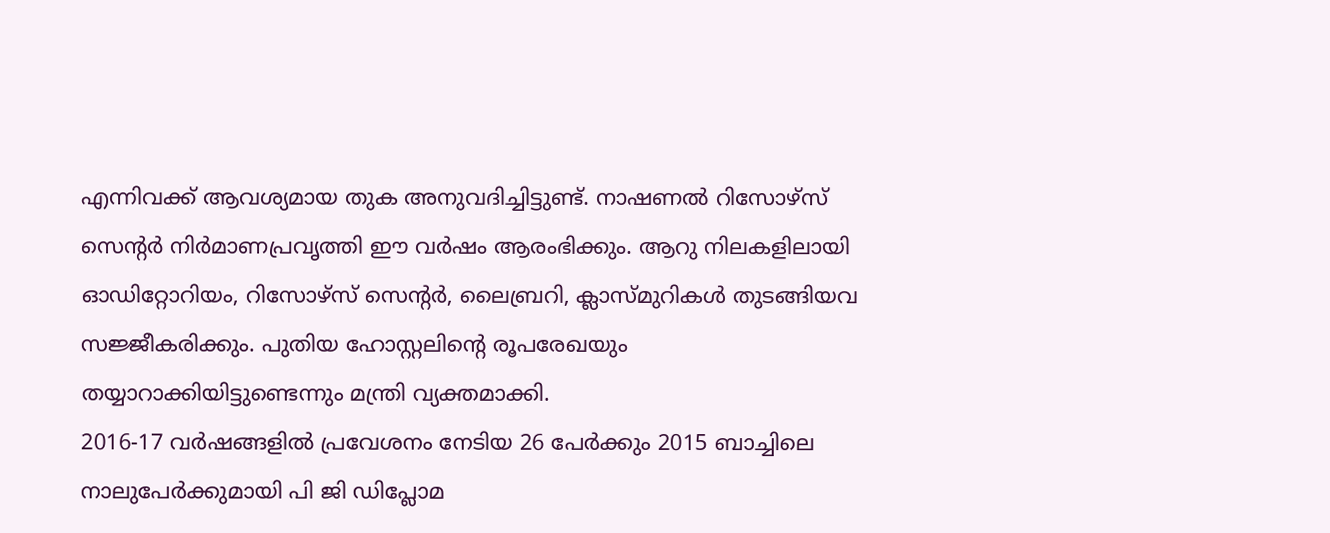എന്നിവക്ക് ആവശ്യമായ തുക അനുവദിച്ചിട്ടുണ്ട്. നാഷണല്‍ റിസോഴ്സ് സെന്റര്‍ നിര്‍മാണപ്രവൃത്തി ഈ വര്‍ഷം ആരംഭിക്കും. ആറു നിലകളിലായി ഓഡിറ്റോറിയം, റിസോഴ്സ് സെന്റര്‍, ലൈബ്രറി, ക്ലാസ്മുറികള്‍ തുടങ്ങിയവ  സജ്ജീകരിക്കും. പുതിയ ഹോസ്റ്റലിന്റെ രൂപരേഖയും തയ്യാറാക്കിയിട്ടുണ്ടെന്നും മന്ത്രി വ്യക്തമാക്കി.
2016-17 വര്‍ഷങ്ങളില്‍ പ്രവേശനം നേടിയ 26 പേര്‍ക്കും 2015 ബാച്ചിലെ നാലുപേര്‍ക്കുമായി പി ജി ഡിപ്ലോമ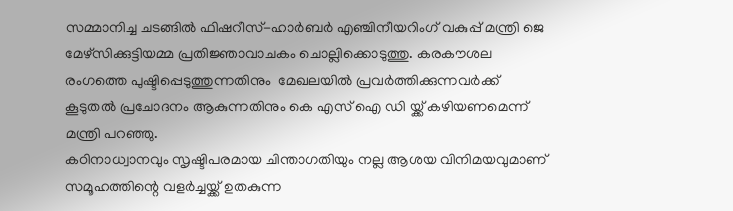സമ്മാനിച്ച ചടങ്ങില്‍ ഫിഷറീസ്-ഹാര്‍ബര്‍ എഞ്ചിനീയറിംഗ് വകുപ്പ് മന്ത്രി ജെ മേഴ്സിക്കുട്ടിയമ്മ പ്രതിജ്ഞാവാചകം ചൊല്ലിക്കൊടുത്തു. കരകൗശല  രംഗത്തെ പുഷ്ടിപ്പെടുത്തുന്നതിനും  മേഖലയില്‍ പ്രവര്‍ത്തിക്കുന്നവര്‍ക്ക് കൂടുതല്‍ പ്രചോദനം ആകുന്നതിനും കെ എസ് ഐ ഡി യ്ക്ക് കഴിയണമെന്ന് മന്ത്രി പറഞ്ഞു.
കഠിനാധ്വാനവും സൃഷ്ടിപരമായ ചിന്താഗതിയും നല്ല ആശയ വിനിമയവുമാണ് സമൂഹത്തിന്റെ വളര്‍ച്ചയ്ക്ക് ഉതകുന്ന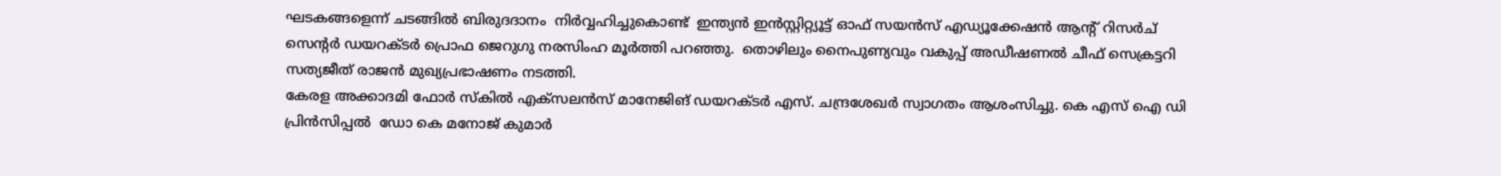ഘടകങ്ങളെന്ന് ചടങ്ങില്‍ ബിരുദദാനം  നിര്‍വ്വഹിച്ചുകൊണ്ട്  ഇന്ത്യന്‍ ഇന്‍സ്റ്റിറ്റ്യൂട്ട് ഓഫ് സയന്‍സ് എഡ്യൂക്കേഷന്‍ ആന്റ് റിസര്‍ച് സെന്റര്‍ ഡയറക്ടര്‍ പ്രൊഫ ജെറുഗു നരസിംഹ മൂര്‍ത്തി പറഞ്ഞു.  തൊഴിലും നൈപുണ്യവും വകുപ്പ് അഡീഷണല്‍ ചീഫ് സെക്രട്ടറി സത്യജീത് രാജന്‍ മുഖ്യപ്രഭാഷണം നടത്തി.
കേരള അക്കാദമി ഫോര്‍ സ്‌കില്‍ എക്സലന്‍സ് മാനേജിങ് ഡയറക്ടര്‍ എസ്. ചന്ദ്രശേഖര്‍ സ്വാഗതം ആശംസിച്ചു. കെ എസ് ഐ ഡി  പ്രിന്‍സിപ്പല്‍  ഡോ കെ മനോജ് കുമാര്‍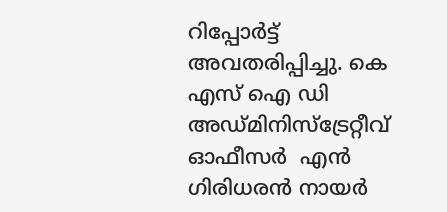റിപ്പോര്‍ട്ട് അവതരിപ്പിച്ചു. കെ എസ് ഐ ഡി അഡ്മിനിസ്ട്രേറ്റീവ് ഓഫീസര്‍  എന്‍ ഗിരിധരന്‍ നായര്‍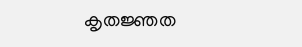കൃതജ്ഞത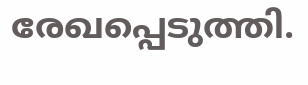രേഖപ്പെടുത്തി.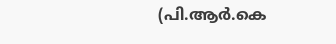(പി.ആര്‍.കെ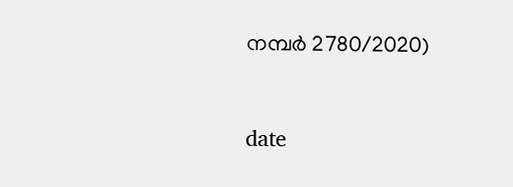നമ്പര്‍ 2780/2020)



date